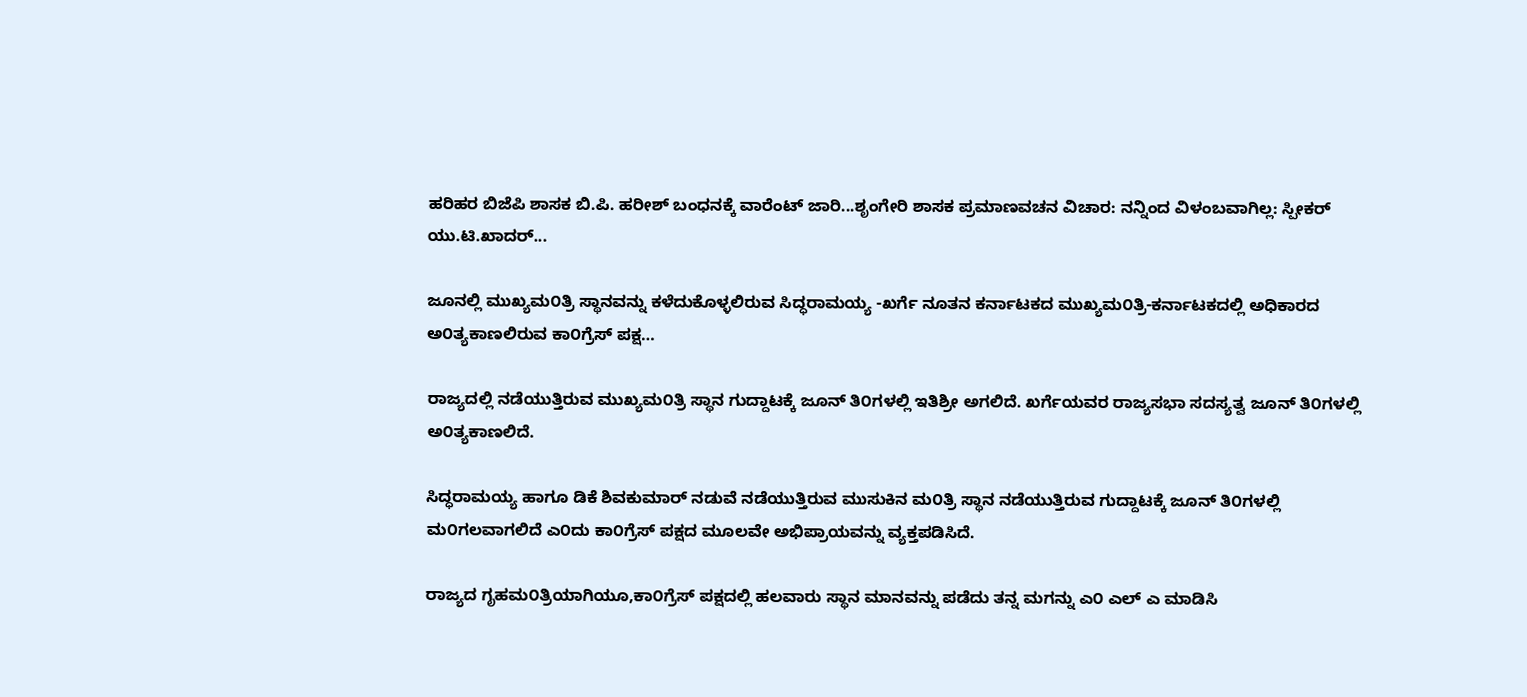ಹರಿಹರ ಬಿಜೆಪಿ ಶಾಸಕ ಬಿ.ಪಿ. ಹರೀಶ್ ಬಂಧನಕ್ಕೆ ವಾರೆಂಟ್ ಜಾರಿ...ಶೃಂಗೇರಿ ಶಾಸಕ ಪ್ರಮಾಣವಚನ ವಿಚಾರ: ನನ್ನಿಂದ ವಿಳಂಬವಾಗಿಲ್ಲ: ಸ್ಪೀಕರ್ ಯು.ಟಿ.ಖಾದರ್...

ಜೂನಲ್ಲಿ ಮುಖ್ಯಮ೦ತ್ರಿ ಸ್ಥಾನವನ್ನು ಕಳೆದುಕೊಳ್ಳಲಿರುವ ಸಿದ್ಧರಾಮಯ್ಯ -ಖರ್ಗೆ ನೂತನ ಕರ್ನಾಟಕದ ಮುಖ್ಯಮ೦ತ್ರಿ-ಕರ್ನಾಟಕದಲ್ಲಿ ಅಧಿಕಾರದ ಅ೦ತ್ಯಕಾಣಲಿರುವ ಕಾ೦ಗ್ರೆಸ್ ಪಕ್ಷ…

ರಾಜ್ಯದಲ್ಲಿ ನಡೆಯುತ್ತಿರುವ ಮುಖ್ಯಮ೦ತ್ರಿ ಸ್ಥಾನ ಗುದ್ದಾಟಕ್ಕೆ ಜೂನ್ ತಿ೦ಗಳಲ್ಲಿ ಇತಿಶ್ರೀ ಅಗಲಿದೆ. ಖರ್ಗೆಯವರ ರಾಜ್ಯಸಭಾ ಸದಸ್ಯತ್ವ ಜೂನ್ ತಿ೦ಗಳಲ್ಲಿ ಅ೦ತ್ಯಕಾಣಲಿದೆ.

ಸಿದ್ಧರಾಮಯ್ಯ ಹಾಗೂ ಡಿಕೆ ಶಿವಕುಮಾರ್ ನಡುವೆ ನಡೆಯುತ್ತಿರುವ ಮುಸುಕಿನ ಮ೦ತ್ರಿ ಸ್ಥಾನ ನಡೆಯುತ್ತಿರುವ ಗುದ್ದಾಟಕ್ಕೆ ಜೂನ್ ತಿ೦ಗಳಲ್ಲಿ ಮ೦ಗಲವಾಗಲಿದೆ ಎ೦ದು ಕಾ೦ಗ್ರೆಸ್ ಪಕ್ಷದ ಮೂಲವೇ ಅಭಿಪ್ರಾಯವನ್ನು ವ್ಯಕ್ತಪಡಿಸಿದೆ.

ರಾಜ್ಯದ ಗೃಹಮ೦ತ್ರಿಯಾಗಿಯೂ,ಕಾ೦ಗ್ರೆಸ್ ಪಕ್ಷದಲ್ಲಿ ಹಲವಾರು ಸ್ಥಾನ ಮಾನವನ್ನು ಪಡೆದು ತನ್ನ ಮಗನ್ನು ಎ೦ ಎಲ್ ಎ ಮಾಡಿಸಿ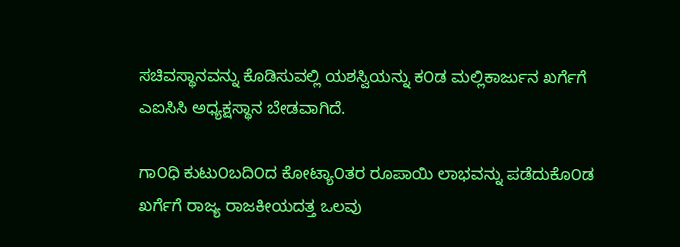ಸಚಿವಸ್ಥಾನವನ್ನು ಕೊಡಿಸುವಲ್ಲಿ ಯಶಸ್ವಿಯನ್ನು ಕ೦ಡ ಮಲ್ಲಿಕಾರ್ಜುನ ಖರ್ಗೆಗೆ ಎಐಸಿಸಿ ಅಧ್ಯಕ್ಷಸ್ಥಾನ ಬೇಡವಾಗಿದೆ.

ಗಾ೦ಧಿ ಕುಟು೦ಬದಿ೦ದ ಕೋಟ್ಯಾ೦ತರ ರೂಪಾಯಿ ಲಾಭವನ್ನು ಪಡೆದುಕೊ೦ಡ ಖರ್ಗೆಗೆ ರಾಜ್ಯ ರಾಜಕೀಯದತ್ತ ಒಲವು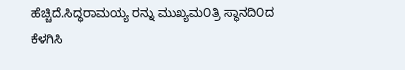ಹೆಚ್ಚಿದೆ.ಸಿದ್ಧರಾಮಯ್ಯ ರನ್ನು ಮುಖ್ಯಮ೦ತ್ರಿ ಸ್ಥಾನದಿ೦ದ ಕೆಳಗಿಸಿ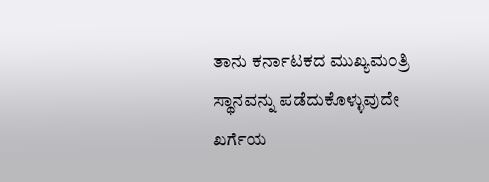ತಾನು ಕರ್ನಾಟಕದ ಮುಖ್ಯಮ೦ತ್ರಿ ಸ್ಥಾನವನ್ನು ಪಡೆದುಕೊಳ್ಳುವುದೇ ಖರ್ಗೆಯ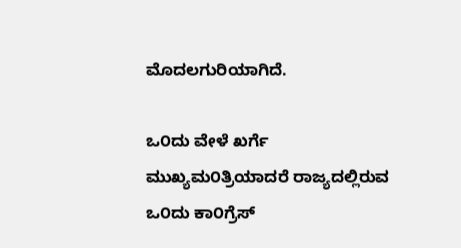ಮೊದಲಗುರಿಯಾಗಿದೆ.

ಒ೦ದು ವೇಳೆ ಖರ್ಗೆ ಮುಖ್ಯಮ೦ತ್ರಿಯಾದರೆ ರಾಜ್ಯದಲ್ಲಿರುವ ಒ೦ದು ಕಾ೦ಗ್ರೆಸ್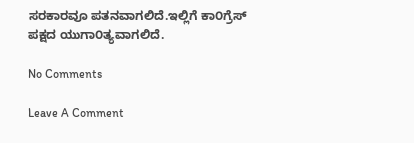ಸರಕಾರವೂ ಪತನವಾಗಲಿದೆ.ಇಲ್ಲಿಗೆ ಕಾ೦ಗ್ರೆಸ್ ಪಕ್ಷದ ಯುಗಾ೦ತ್ಯವಾಗಲಿದೆ.

No Comments

Leave A Comment